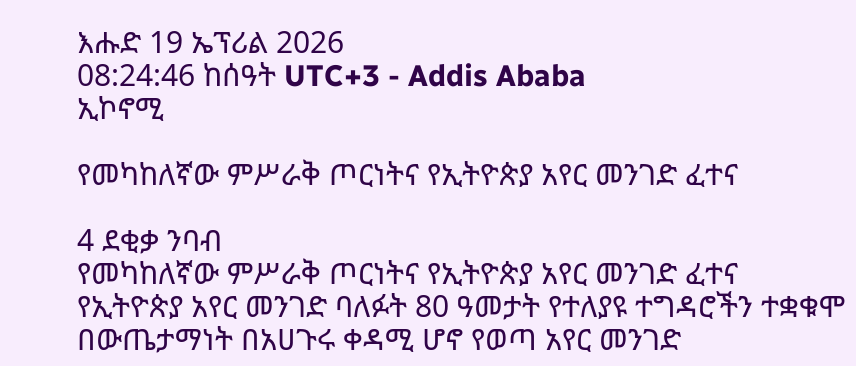እሑድ 19 ኤፕሪል 2026
08:24:46 ከሰዓት UTC+3 - Addis Ababa
ኢኮኖሚ

የመካከለኛው ምሥራቅ ጦርነትና የኢትዮጵያ አየር መንገድ ፈተና

4 ደቂቃ ንባብ
የመካከለኛው ምሥራቅ ጦርነትና የኢትዮጵያ አየር መንገድ ፈተና
የኢትዮጵያ አየር መንገድ ባለፉት 80 ዓመታት የተለያዩ ተግዳሮችን ተቋቁሞ በውጤታማነት በአሀጉሩ ቀዳሚ ሆኖ የወጣ አየር መንገድ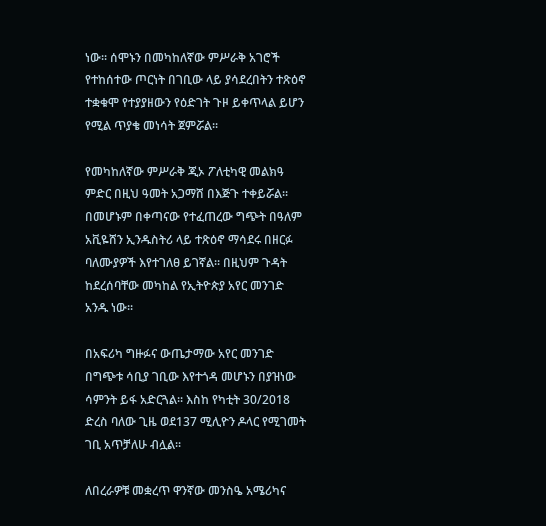ነው፡፡ ሰሞኑን በመካከለኛው ምሥራቅ አገሮች የተከሰተው ጦርነት በገቢው ላይ ያሳደረበትን ተጽዕኖ ተቋቁሞ የተያያዘውን የዕድገት ጉዞ ይቀጥላል ይሆን የሚል ጥያቄ መነሳት ጀምሯል፡፡

የመካከለኛው ምሥራቅ ጂኦ ፖለቲካዊ መልክዓ ምድር በዚህ ዓመት አጋማሸ በእጅጉ ተቀይሯል፡፡ በመሆኑም በቀጣናው የተፈጠረው ግጭት በዓለም አቪዬሸን ኢንዱስትሪ ላይ ተጽዕኖ ማሳደሩ በዘርፉ ባለሙያዎች እየተገለፀ ይገኛል፡፡ በዚህም ጉዳት ከደረሰባቸው መካከል የኢትዮጵያ አየር መንገድ አንዱ ነው፡፡

በአፍሪካ ግዙፉና ውጤታማው አየር መንገድ በግጭቱ ሳቢያ ገቢው እየተጎዳ መሆኑን በያዝነው ሳምንት ይፋ አድርጓል፡፡ እስከ የካቲት 30/2018 ድረስ ባለው ጊዜ ወደ137 ሚሊዮን ዶላር የሚገመት ገቢ አጥቻለሁ ብሏል፡፡

ለበረራዎቹ መቋረጥ ዋንኛው መንስዔ አሜሪካና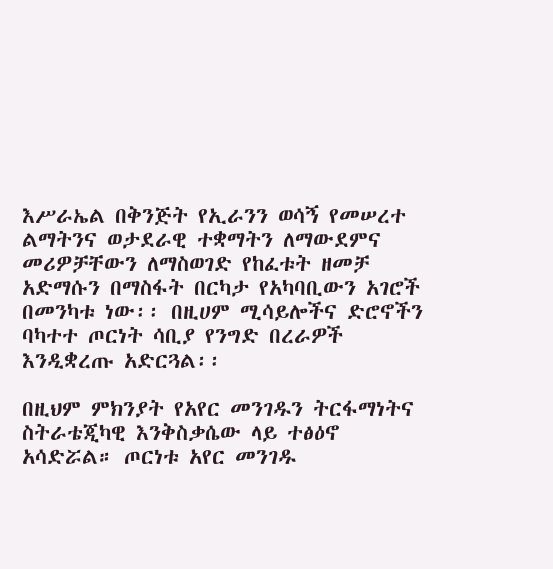እሥራኤል በቅንጅት የኢራንን ወሳኝ የመሠረተ ልማትንና ወታደራዊ ተቋማትን ለማውደምና መሪዎቻቸውን ለማስወገድ የከፈቱት ዘመቻ አድማሱን በማስፋት በርካታ የአካባቢውን አገሮች በመንካቱ ነው፡፡ በዚሀም ሚሳይሎችና ድሮኖችን ባካተተ ጦርነት ሳቢያ የንግድ በረራዎች እንዲቋረጡ አድርጓል፡፡

በዚህም ምክንያት የአየር መንገዱን ትርፋማነትና ስትራቴጂካዊ እንቅስቃሴው ላይ ተፅዕኖ አሳድሯል። ጦርነቱ አየር መንገዱ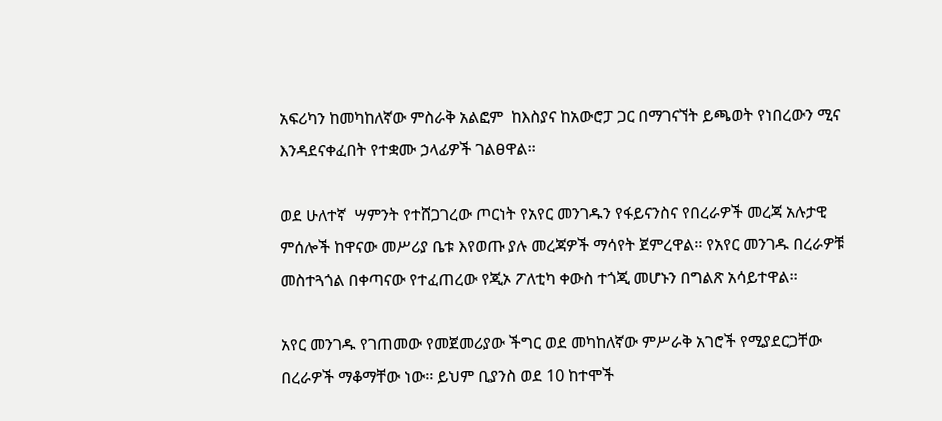አፍሪካን ከመካከለኛው ምስራቅ አልፎም  ከእስያና ከአውሮፓ ጋር በማገናኘት ይጫወት የነበረውን ሚና እንዳደናቀፈበት የተቋሙ ኃላፊዎች ገልፀዋል፡፡

ወደ ሁለተኛ  ሣምንት የተሸጋገረው ጦርነት የአየር መንገዱን የፋይናንስና የበረራዎች መረጃ አሉታዊ ምሰሎች ከዋናው መሥሪያ ቤቱ እየወጡ ያሉ መረጃዎች ማሳየት ጀምረዋል፡፡ የአየር መንገዱ በረራዎቹ መስተጓጎል በቀጣናው የተፈጠረው የጂኦ ፖለቲካ ቀውስ ተጎጂ መሆኑን በግልጽ አሳይተዋል፡፡

አየር መንገዱ የገጠመው የመጀመሪያው ችግር ወደ መካከለኛው ምሥራቅ አገሮች የሚያደርጋቸው በረራዎች ማቆማቸው ነው፡፡ ይህም ቢያንስ ወደ 10 ከተሞች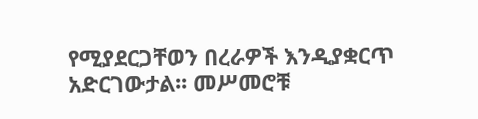የሚያደርጋቸወን በረራዎች እንዲያቋርጥ አድርገውታል፡፡ መሥመሮቹ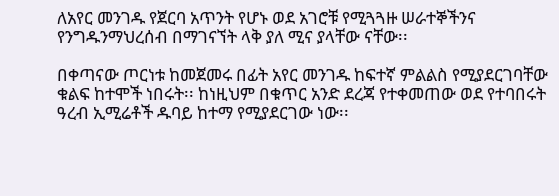ለአየር መንገዱ የጀርባ አጥንት የሆኑ ወደ አገሮቹ የሚጓጓዙ ሠራተኞችንና የንግዱንማህረሰብ በማገናኘት ላቅ ያለ ሚና ያላቸው ናቸው፡፡

በቀጣናው ጦርነቱ ከመጀመሩ በፊት አየር መንገዱ ከፍተኛ ምልልስ የሚያደርገባቸው ቁልፍ ከተሞች ነበሩት፡፡ ከነዚህም በቁጥር አንድ ደረጃ የተቀመጠው ወደ የተባበሩት ዓረብ ኢሚሬቶች ዱባይ ከተማ የሚያደርገው ነው፡፡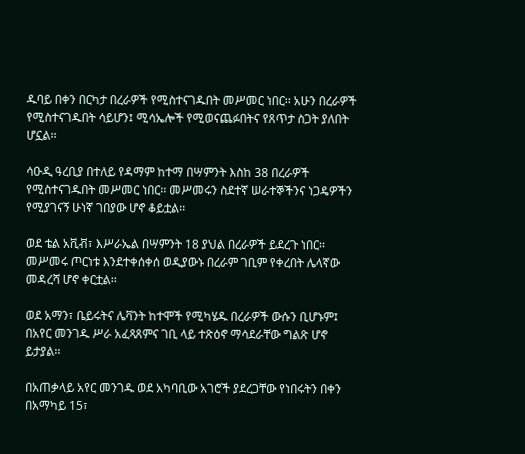ዱባይ በቀን በርካታ በረራዎች የሚስተናገዱበት መሥመር ነበር፡፡ አሁን በረራዎች የሚስተናገዱበት ሳይሆን፤ ሚሳኤሎች የሚወናጨፉበትና የጸጥታ ስጋት ያለበት ሆኗል፡፡

ሳዑዲ ዓረቢያ በተለይ የዳማም ከተማ በሣምንት እስከ 38 በረራዎች የሚስተናገዱበት መሥመር ነበር፡፡ መሥመሩን ስደተኛ ሠራተኞችንና ነጋዴዎችን የሚያገናኝ ሁነኛ ገበያው ሆኖ ቆይቷል፡፡

ወደ ቴል አቪቭ፣ እሥራኤል በሣምንት 18 ያህል በረራዎች ይደረጉ ነበር፡፡ መሥመሩ ጦርነቱ እንደተቀሰቀሰ ወዲያውኑ በረራም ገቢም የቀረበት ሌላኛው መዳረሻ ሆኖ ቀርቷል፡፡

ወደ አማን፣ ቤይሩትና ሌቫንት ከተሞች የሚካሄዱ በረራዎች ውሱን ቢሆኑም፤ በአየር መንገዱ ሥራ አፈጻጸምና ገቢ ላይ ተጽዕኖ ማሳደራቸው ግልጽ ሆኖ ይታያል፡፡

በአጠቃላይ አየር መንገዱ ወደ አካባቢው አገሮች ያደረጋቸው የነበሩትን በቀን በአማካይ 15፣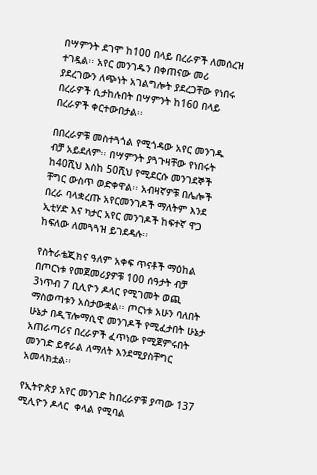በሣምንት ደገሞ ከ100 በላይ በረራዎች ለመሰረዝ ተገዷል፡፡ አየር መንገዱን በቀጠናው መሪ ያደረገውን ለጭነት አገልግሎት ያደረጋቸው የነበሩ በረራዎች ሲታከሉበት በሣምንት ከ160 በላይ በረራዎች ቀርተውበታል፡፡

በበረራዎቹ መስተጓጎል የሚጎዳው አየር መንገዱ ብቻ አይደለም፡፡ በሣምንት ያጓጉዛቸው የነበሩት ከ40ሺህ እስከ 50ሺህ የሚደርሱ መንገደኞች ቸግር ውስጥ ወድቀዋል፡፡ አብዛኛዎቹ በሌሎች በረራ ባላቋረጡ አየርመንገዶች ማለትም እንደ ኢቲሃድ እና ካታር አየር መንገዶች ከፍተኛ ዋጋ ከፍለው ለመጓጓዝ ይገደዳሉ፡፡

የስትራቴጂክና ዓለም አቀፍ ጥናቶች ማዕከል በጦርነቱ የመጀመሪያዎቹ 100 ሰዓታት ብቻ 3ነጥብ 7 ቢሊዮን ዶላር የሚገመት ወጪ ማስወጣቱን አስታውቋል፡፡ ጦርነቱ አሁን ባለበት ሁኔታ በዲፕሎማሲዊ መንገዶች የሚፈታበት ሁኔታ አጠራጣሪና በረራዎች ፈጥነው የሚጀምሩበት መንገድ ይኖራል ለማለት እንደሚያስቸግር አመላክቷል፡፡

የኢትዮጵያ አየር መንገድ ከበረራዎቹ ያጣው 137 ሚሊዮን ዶላር  ቀላል የሚባል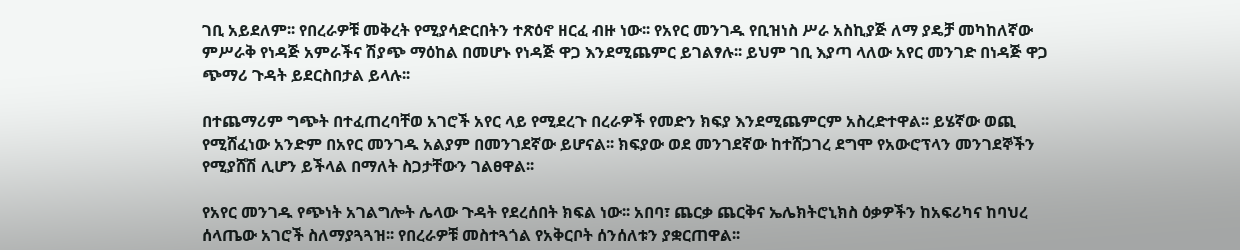ገቢ አይደለም፡፡ የበረራዎቹ መቅረት የሚያሳድርበትን ተጽዕኖ ዘርፈ ብዙ ነው፡፡ የአየር መንገዱ የቢዝነስ ሥራ አስኪያጅ ለማ ያዴቻ መካከለኛው ምሥራቅ የነዳጅ አምራችና ሽያጭ ማዕከል በመሆኑ የነዳጅ ዋጋ እንደሚጨምር ይገልፃሉ፡፡ ይህም ገቢ እያጣ ላለው አየር መንገድ በነዳጅ ዋጋ ጭማሪ ጉዳት ይደርስበታል ይላሉ፡፡

በተጨማሪም ግጭት በተፈጠረባቸወ አገሮች አየር ላይ የሚደረጉ በረራዎች የመድን ክፍያ እንደሚጨምርም አስረድተዋል፡፡ ይሄኛው ወጪ የሚሸፈነው አንድም በአየር መንገዱ አልያም በመንገደኛው ይሆናል፡፡ ክፍያው ወደ መንገደኛው ከተሸጋገረ ደግሞ የአውሮፕላን መንገደኞችን የሚያሸሽ ሊሆን ይችላል በማለት ስጋታቸውን ገልፀዋል፡፡

የአየር መንገዱ የጭነት አገልግሎት ሌላው ጉዳት የደረሰበት ክፍል ነው፡፡ አበባ፣ ጨርቃ ጨርቅና ኤሌክትሮኒክስ ዕቃዎችን ከአፍሪካና ከባህረ ሰላጤው አገሮች ስለማያጓጓዝ፡፡ የበረራዎቹ መስተጓጎል የአቅርቦት ሰንሰለቱን ያቋርጠዋል፡፡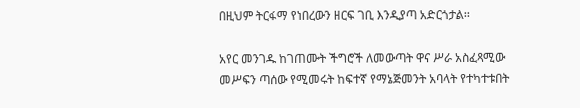በዚህም ትርፋማ የነበረውን ዘርፍ ገቢ እንዲያጣ አድርጎታል፡፡

አየር መንገዱ ከገጠሙት ችግሮች ለመውጣት ዋና ሥራ አስፈጻሚው መሥፍን ጣሰው የሚመሩት ከፍተኛ የማኔጅመንት አባላት የተካተቱበት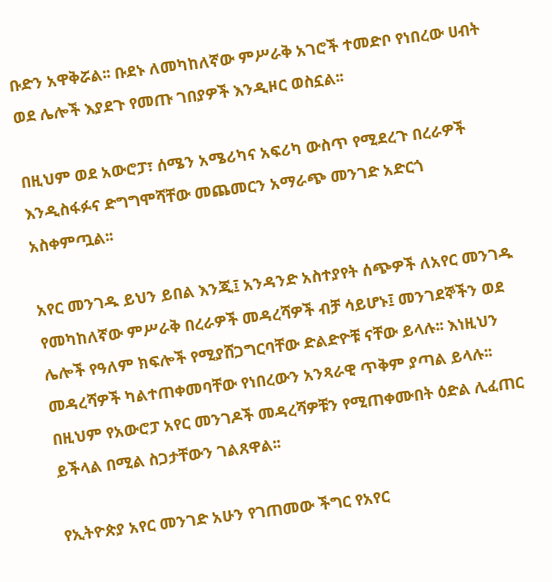ቡድን አዋቅሯል፡፡ ቡደኑ ለመካከለኛው ምሥራቅ አገሮች ተመድቦ የነበረው ሀብት ወደ ሌሎች እያደጉ የመጡ ገበያዎች እንዲዞር ወስኗል፡፡

በዚህም ወደ አውሮፓ፣ ሰሜን አሜሪካና አፍሪካ ውስጥ የሚደረጉ በረራዎች እንዲስፋፉና ድግግሞሻቸው መጨመርን አማራጭ መንገድ አድርጎ አስቀምጧል፡፡

አየር መንገዱ ይህን ይበል እንጂ፤ አንዳንድ አስተያየት ሰጭዎች ለአየር መንገዱ የመካከለኛው ምሥራቅ በረራዎች መዳረሻዎች ብቻ ሳይሆኑ፤ መንገደኞችን ወደ ሌሎች የዓለም ክፍሎች የሚያሸጋግርባቸው ድልድዮቹ ናቸው ይላሉ፡፡ እነዚህን መዳረሻዎች ካልተጠቀመባቸው የነበረውን አንጻራዊ ጥቅም ያጣል ይላሉ፡፡ በዚህም የአውሮፓ አየር መንገዶች መዳረሻዎቹን የሚጠቀሙበት ዕድል ሊፈጠር ይችላል በሚል ስጋታቸውን ገልጸዋል፡፡

የኢትዮጵያ አየር መንገድ አሁን የገጠመው ችግር የአየር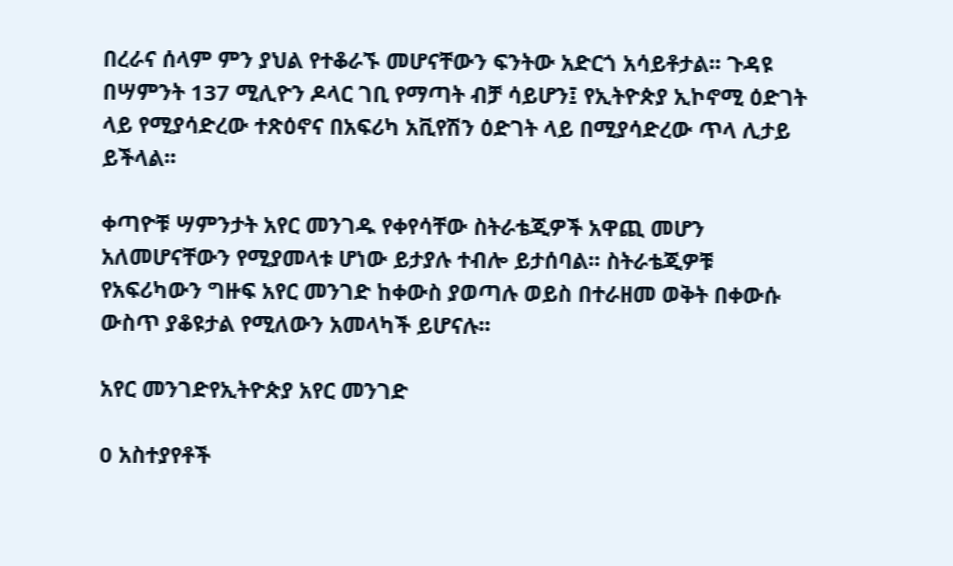በረራና ሰላም ምን ያህል የተቆራኙ መሆናቸውን ፍንትው አድርጎ አሳይቶታል፡፡ ጉዳዩ በሣምንት 137 ሚሊዮን ዶላር ገቢ የማጣት ብቻ ሳይሆን፤ የኢትዮጵያ ኢኮኖሚ ዕድገት ላይ የሚያሳድረው ተጽዕኖና በአፍሪካ አቪየሽን ዕድገት ላይ በሚያሳድረው ጥላ ሊታይ ይችላል፡፡

ቀጣዮቹ ሣምንታት አየር መንገዱ የቀየሳቸው ስትራቴጂዎች አዋጪ መሆን አለመሆናቸውን የሚያመላቱ ሆነው ይታያሉ ተብሎ ይታሰባል፡፡ ስትራቴጂዎቹ የአፍሪካውን ግዙፍ አየር መንገድ ከቀውስ ያወጣሉ ወይስ በተራዘመ ወቅት በቀውሱ ውስጥ ያቆዩታል የሚለውን አመላካች ይሆናሉ፡፡

አየር መንገድየኢትዮጵያ አየር መንገድ

0 አስተያየቶች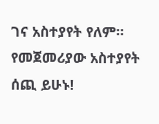ገና አስተያየት የለም። የመጀመሪያው አስተያየት ሰጪ ይሁኑ!